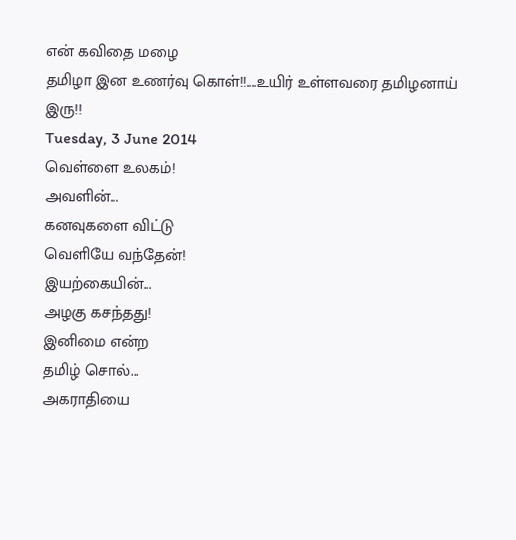என் கவிதை மழை
தமிழா இன உணர்வு கொள்!!....உயிர் உள்ளவரை தமிழனாய் இரு!!
Tuesday, 3 June 2014
வெள்ளை உலகம்!
அவளின்...
கனவுகளை விட்டு
வெளியே வந்தேன்!
இயற்கையின்...
அழகு கசந்தது!
இனிமை என்ற
தமிழ் சொல்...
அகராதியை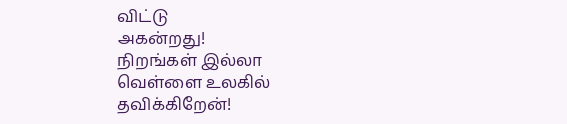விட்டு
அகன்றது!
நிறங்கள் இல்லா
வெள்ளை உலகில்
தவிக்கிறேன்!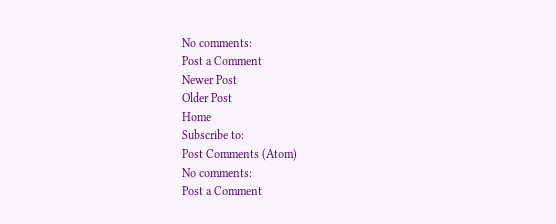No comments:
Post a Comment
Newer Post
Older Post
Home
Subscribe to:
Post Comments (Atom)
No comments:
Post a Comment